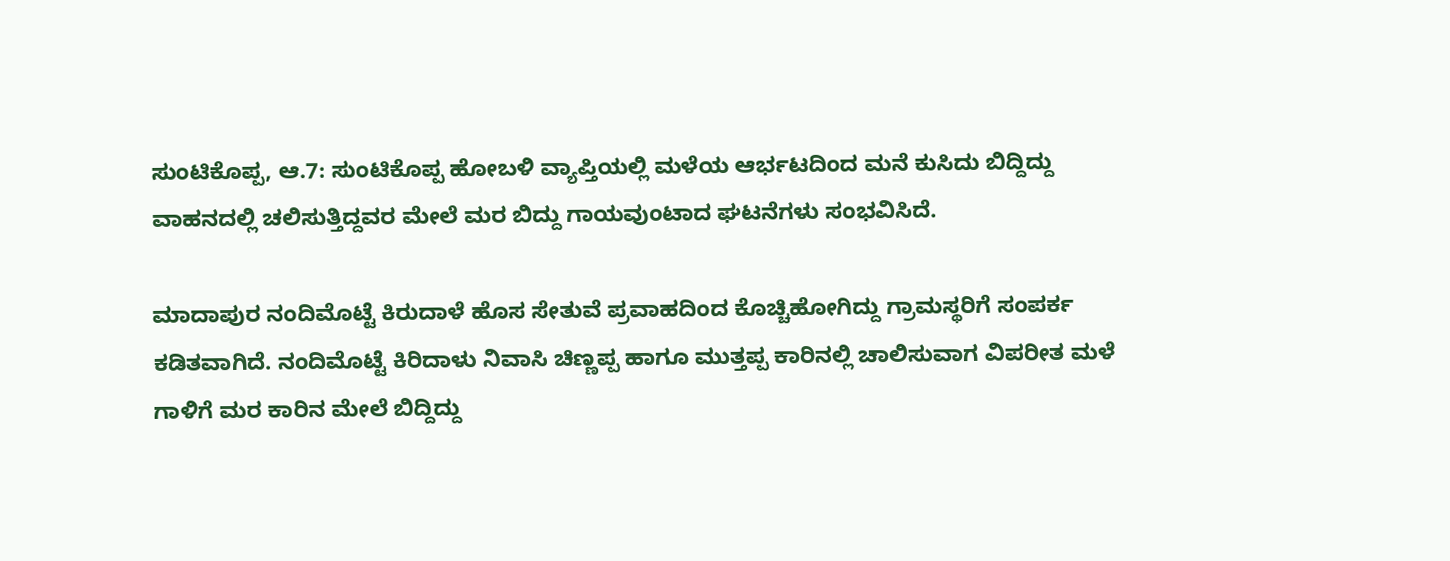ಸುಂಟಿಕೊಪ್ಪ, ಆ.7: ಸುಂಟಿಕೊಪ್ಪ ಹೋಬಳಿ ವ್ಯಾಪ್ತಿಯಲ್ಲಿ ಮಳೆಯ ಆರ್ಭಟದಿಂದ ಮನೆ ಕುಸಿದು ಬಿದ್ದಿದ್ದು ವಾಹನದಲ್ಲಿ ಚಲಿಸುತ್ತಿದ್ದವರ ಮೇಲೆ ಮರ ಬಿದ್ದು ಗಾಯವುಂಟಾದ ಘಟನೆಗಳು ಸಂಭವಿಸಿದೆ.

ಮಾದಾಪುರ ನಂದಿಮೊಟ್ಟೆ ಕಿರುದಾಳೆ ಹೊಸ ಸೇತುವೆ ಪ್ರವಾಹದಿಂದ ಕೊಚ್ಚಿಹೋಗಿದ್ದು ಗ್ರಾಮಸ್ಥರಿಗೆ ಸಂಪರ್ಕ ಕಡಿತವಾಗಿದೆ. ನಂದಿಮೊಟ್ಟೆ ಕಿರಿದಾಳು ನಿವಾಸಿ ಚಿಣ್ಣಪ್ಪ ಹಾಗೂ ಮುತ್ತಪ್ಪ ಕಾರಿನಲ್ಲಿ ಚಾಲಿಸುವಾಗ ವಿಪರೀತ ಮಳೆ ಗಾಳಿಗೆ ಮರ ಕಾರಿನ ಮೇಲೆ ಬಿದ್ದಿದ್ದು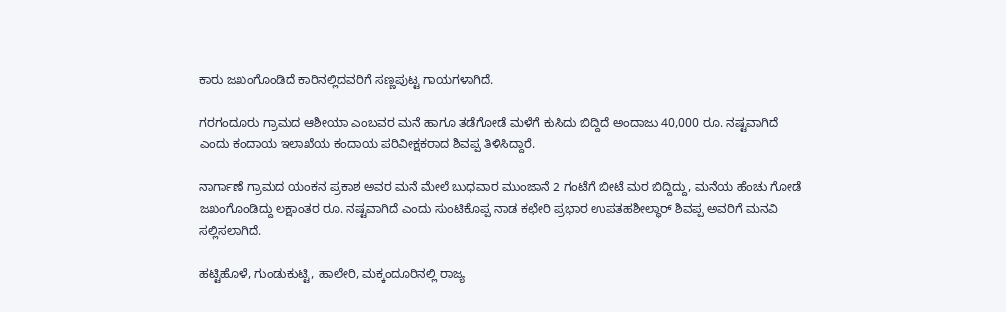ಕಾರು ಜಖಂಗೊಂಡಿದೆ ಕಾರಿನಲ್ಲಿದವರಿಗೆ ಸಣ್ಣಪುಟ್ಟ ಗಾಯಗಳಾಗಿದೆ.

ಗರಗಂದೂರು ಗ್ರಾಮದ ಆಶೀಯಾ ಎಂಬವರ ಮನೆ ಹಾಗೂ ತಡೆಗೋಡೆ ಮಳೆಗೆ ಕುಸಿದು ಬಿದ್ದಿದೆ ಅಂದಾಜು 40,000 ರೂ. ನಷ್ಟವಾಗಿದೆ ಎಂದು ಕಂದಾಯ ಇಲಾಖೆಯ ಕಂದಾಯ ಪರಿವೀಕ್ಷಕರಾದ ಶಿವಪ್ಪ ತಿಳಿಸಿದ್ದಾರೆ.

ನಾರ್ಗಾಣೆ ಗ್ರಾಮದ ಯಂಕನ ಪ್ರಕಾಶ ಅವರ ಮನೆ ಮೇಲೆ ಬುಧವಾರ ಮುಂಜಾನೆ 2 ಗಂಟೆಗೆ ಬೀಟೆ ಮರ ಬಿದ್ದಿದ್ದು, ಮನೆಯ ಹೆಂಚು ಗೋಡೆ ಜಖಂಗೊಂಡಿದ್ದು ಲಕ್ಷಾಂತರ ರೂ. ನಷ್ಟವಾಗಿದೆ ಎಂದು ಸುಂಟಿಕೊಪ್ಪ ನಾಡ ಕಛೇರಿ ಪ್ರಭಾರ ಉಪತಹಶೀಲ್ಧಾರ್ ಶಿವಪ್ಪ ಅವರಿಗೆ ಮನವಿ ಸಲ್ಲಿಸಲಾಗಿದೆ.

ಹಟ್ಟಿಹೊಳೆ, ಗುಂಡುಕುಟ್ಟಿ, ಹಾಲೇರಿ, ಮಕ್ಕಂದೂರಿನಲ್ಲಿ ರಾಜ್ಯ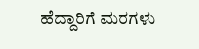ಹೆದ್ದಾರಿಗೆ ಮರಗಳು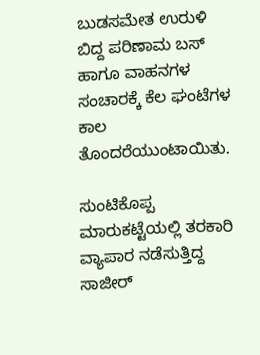ಬುಡಸಮೇತ ಉರುಳಿ ಬಿದ್ದ ಪರಿಣಾಮ ಬಸ್ ಹಾಗೂ ವಾಹನಗಳ ಸಂಚಾರಕ್ಕೆ ಕೆಲ ಘಂಟೆಗಳ ಕಾಲ ತೊಂದರೆಯುಂಟಾಯಿತು.

ಸುಂಟಿಕೊಪ್ಪ ಮಾರುಕಟ್ಟೆಯಲ್ಲಿ ತರಕಾರಿ ವ್ಯಾಪಾರ ನಡೆಸುತ್ತಿದ್ದ ಸಾಜೀರ್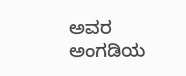ಅವರ ಅಂಗಡಿಯ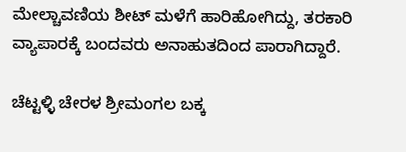ಮೇಲ್ಚಾವಣಿಯ ಶೀಟ್ ಮಳೆಗೆ ಹಾರಿಹೋಗಿದ್ದು, ತರಕಾರಿ ವ್ಯಾಪಾರಕ್ಕೆ ಬಂದವರು ಅನಾಹುತದಿಂದ ಪಾರಾಗಿದ್ದಾರೆ.

ಚೆಟ್ಟಳ್ಳಿ ಚೇರಳ ಶ್ರೀಮಂಗಲ ಬಕ್ಕ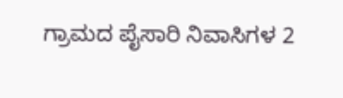ಗ್ರಾಮದ ಪೈಸಾರಿ ನಿವಾಸಿಗಳ 2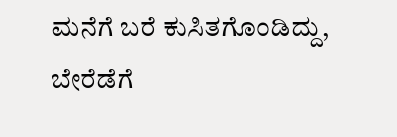ಮನೆಗೆ ಬರೆ ಕುಸಿತಗೊಂಡಿದ್ದು, ಬೇರೆಡೆಗೆ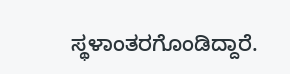ಸ್ಥಳಾಂತರಗೊಂಡಿದ್ದಾರೆ.